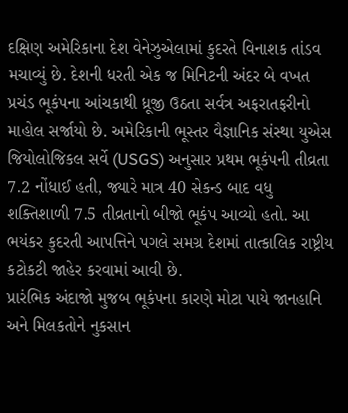દક્ષિણ અમેરિકાના દેશ વેનેઝુએલામાં કુદરતે વિનાશક તાંડવ મચાવ્યું છે. દેશની ધરતી એક જ મિનિટની અંદર બે વખત પ્રચંડ ભૂકંપના આંચકાથી ધ્રૂજી ઉઠતા સર્વત્ર અફરાતફરીનો માહોલ સર્જાયો છે. અમેરિકાની ભૂસ્તર વૈજ્ઞાનિક સંસ્થા યુએસ જિયોલોજિકલ સર્વે (USGS) અનુસાર પ્રથમ ભૂકંપની તીવ્રતા 7.2 નોંધાઈ હતી, જ્યારે માત્ર 40 સેકન્ડ બાદ વધુ શક્તિશાળી 7.5 તીવ્રતાનો બીજો ભૂકંપ આવ્યો હતો. આ ભયંકર કુદરતી આપત્તિને પગલે સમગ્ર દેશમાં તાત્કાલિક રાષ્ટ્રીય કટોકટી જાહેર કરવામાં આવી છે.
પ્રારંભિક અંદાજો મુજબ ભૂકંપના કારણે મોટા પાયે જાનહાનિ અને મિલકતોને નુકસાન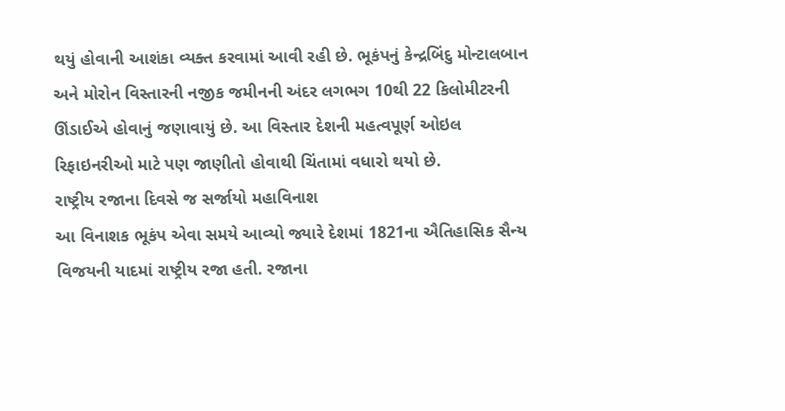થયું હોવાની આશંકા વ્યક્ત કરવામાં આવી રહી છે. ભૂકંપનું કેન્દ્રબિંદુ મોન્ટાલબાન અને મોરોન વિસ્તારની નજીક જમીનની અંદર લગભગ 10થી 22 કિલોમીટરની ઊંડાઈએ હોવાનું જણાવાયું છે. આ વિસ્તાર દેશની મહત્વપૂર્ણ ઓઇલ રિફાઇનરીઓ માટે પણ જાણીતો હોવાથી ચિંતામાં વધારો થયો છે.
રાષ્ટ્રીય રજાના દિવસે જ સર્જાયો મહાવિનાશ
આ વિનાશક ભૂકંપ એવા સમયે આવ્યો જ્યારે દેશમાં 1821ના ઐતિહાસિક સૈન્ય વિજયની યાદમાં રાષ્ટ્રીય રજા હતી. રજાના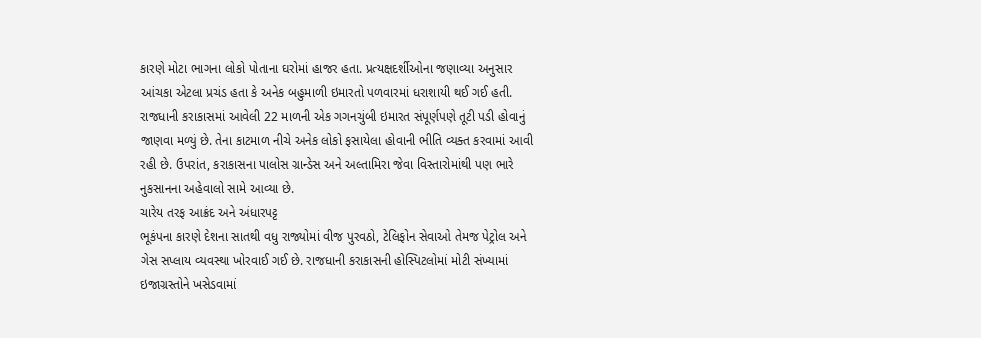કારણે મોટા ભાગના લોકો પોતાના ઘરોમાં હાજર હતા. પ્રત્યક્ષદર્શીઓના જણાવ્યા અનુસાર આંચકા એટલા પ્રચંડ હતા કે અનેક બહુમાળી ઇમારતો પળવારમાં ધરાશાયી થઈ ગઈ હતી.
રાજધાની કરાકાસમાં આવેલી 22 માળની એક ગગનચુંબી ઇમારત સંપૂર્ણપણે તૂટી પડી હોવાનું જાણવા મળ્યું છે. તેના કાટમાળ નીચે અનેક લોકો ફસાયેલા હોવાની ભીતિ વ્યક્ત કરવામાં આવી રહી છે. ઉપરાંત, કરાકાસના પાલોસ ગ્રાન્ડેસ અને અલ્તામિરા જેવા વિસ્તારોમાંથી પણ ભારે નુકસાનના અહેવાલો સામે આવ્યા છે.
ચારેય તરફ આક્રંદ અને અંધારપટ્ટ
ભૂકંપના કારણે દેશના સાતથી વધુ રાજ્યોમાં વીજ પુરવઠો, ટેલિફોન સેવાઓ તેમજ પેટ્રોલ અને ગેસ સપ્લાય વ્યવસ્થા ખોરવાઈ ગઈ છે. રાજધાની કરાકાસની હોસ્પિટલોમાં મોટી સંખ્યામાં ઇજાગ્રસ્તોને ખસેડવામાં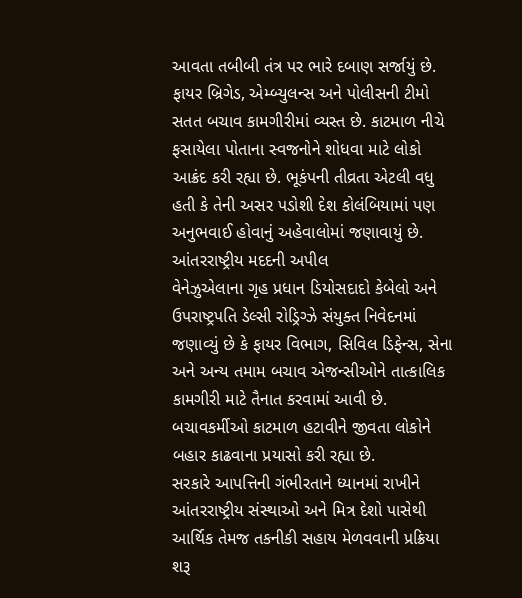આવતા તબીબી તંત્ર પર ભારે દબાણ સર્જાયું છે.
ફાયર બ્રિગેડ, એમ્બ્યુલન્સ અને પોલીસની ટીમો સતત બચાવ કામગીરીમાં વ્યસ્ત છે. કાટમાળ નીચે ફસાયેલા પોતાના સ્વજનોને શોધવા માટે લોકો આક્રંદ કરી રહ્યા છે. ભૂકંપની તીવ્રતા એટલી વધુ હતી કે તેની અસર પડોશી દેશ કોલંબિયામાં પણ અનુભવાઈ હોવાનું અહેવાલોમાં જણાવાયું છે.
આંતરરાષ્ટ્રીય મદદની અપીલ
વેનેઝુએલાના ગૃહ પ્રધાન ડિયોસદાદો કેબેલો અને ઉપરાષ્ટ્રપતિ ડેલ્સી રોડ્રિગ્ઝે સંયુક્ત નિવેદનમાં જણાવ્યું છે કે ફાયર વિભાગ, સિવિલ ડિફેન્સ, સેના અને અન્ય તમામ બચાવ એજન્સીઓને તાત્કાલિક કામગીરી માટે તૈનાત કરવામાં આવી છે. બચાવકર્મીઓ કાટમાળ હટાવીને જીવતા લોકોને બહાર કાઢવાના પ્રયાસો કરી રહ્યા છે.
સરકારે આપત્તિની ગંભીરતાને ધ્યાનમાં રાખીને આંતરરાષ્ટ્રીય સંસ્થાઓ અને મિત્ર દેશો પાસેથી આર્થિક તેમજ તકનીકી સહાય મેળવવાની પ્રક્રિયા શરૂ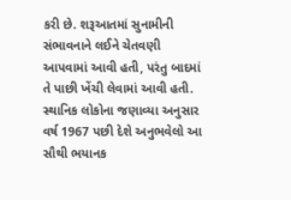કરી છે. શરૂઆતમાં સુનામીની સંભાવનાને લઈને ચેતવણી આપવામાં આવી હતી, પરંતુ બાદમાં તે પાછી ખેંચી લેવામાં આવી હતી. સ્થાનિક લોકોના જણાવ્યા અનુસાર વર્ષ 1967 પછી દેશે અનુભવેલો આ સૌથી ભયાનક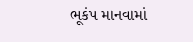ભૂકંપ માનવામાં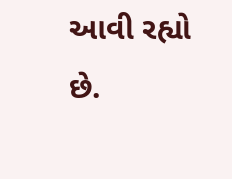આવી રહ્યો છે.